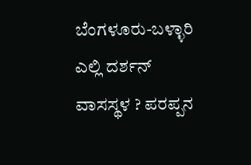ಬೆಂಗಳೂರು-ಬಳ್ಳಾರಿ ಎಲ್ಲಿ ದರ್ಶನ್ ವಾಸಸ್ಥಳ ? ಪರಪ್ಪನ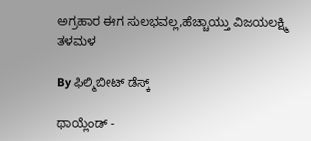ಅಗ್ರಹಾರ ಈಗ ಸುಲಭವಲ್ಲ,ಹೆಚ್ಚಾಯ್ತು ವಿಜಯಲಕ್ಷ್ಮಿ ತಳಮಳ

By ಫಿಲ್ಮಿಬೀಟ್ ಡೆಸ್ಕ್

ಥಾಯ್ಲೆಂಡ್ -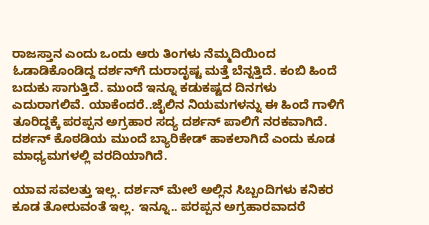ರಾಜಸ್ತಾನ ಎಂದು ಒಂದು ಆರು ತಿಂಗಳು ನೆಮ್ಮದಿಯಿಂದ ಓಡಾಡಿಕೊಂಡಿದ್ದ ದರ್ಶನ್‌ಗೆ ದುರಾದೃಷ್ಟ ಮತ್ತೆ ಬೆನ್ನತ್ತಿದೆ. ಕಂಬಿ ಹಿಂದೆ ಬದುಕು ಸಾಗುತ್ತಿದೆ. ಮುಂದೆ ಇನ್ನೂ ಕಡುಕಷ್ಟದ ದಿನಗಳು ಎದುರಾಗಲಿವೆ. ಯಾಕೆಂದರೆ..ಜೈಲಿನ ನಿಯಮಗಳನ್ನು ಈ ಹಿಂದೆ ಗಾಳಿಗೆ ತೂರಿದ್ದಕ್ಕೆ ಪರಪ್ಪನ ಅಗ್ರಹಾರ ಸದ್ಯ ದರ್ಶನ್ ಪಾಲಿಗೆ ನರಕವಾಗಿದೆ. ದರ್ಶನ್ ಕೊಠಡಿಯ ಮುಂದೆ ಬ್ಯಾರಿಕೇಡ್ ಹಾಕಲಾಗಿದೆ ಎಂದು ಕೂಡ ಮಾಧ್ಯಮಗಳಲ್ಲಿ ವರದಿಯಾಗಿದೆ.

ಯಾವ ಸವಲತ್ತು ಇಲ್ಲ. ದರ್ಶನ್ ಮೇಲೆ ಅಲ್ಲಿನ ಸಿಬ್ಬಂದಿಗಳು ಕನಿಕರ ಕೂಡ ತೋರುವಂತೆ ಇಲ್ಲ. ಇನ್ನೂ.. ಪರಪ್ಪನ ಅಗ್ರಹಾರವಾದರೆ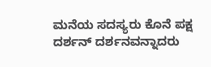ಮನೆಯ ಸದಸ್ಯರು ಕೊನೆ ಪಕ್ಷ ದರ್ಶನ್ ದರ್ಶನವನ್ನಾದರು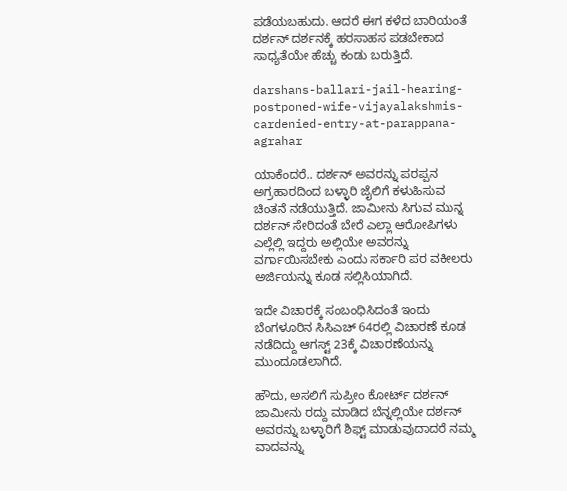ಪಡೆಯಬಹುದು. ಆದರೆ ಈಗ ಕಳೆದ ಬಾರಿಯಂತೆ ದರ್ಶನ್ ದರ್ಶನಕ್ಕೆ ಹರಸಾಹಸ ಪಡಬೇಕಾದ ಸಾಧ್ಯತೆಯೇ ಹೆಚ್ಚು ಕಂಡು ಬರುತ್ತಿದೆ.

darshans-ballari-jail-hearing-postponed-wife-vijayalakshmis-cardenied-entry-at-parappana-agrahar

ಯಾಕೆಂದರೆ.. ದರ್ಶನ್ ಅವರನ್ನು ಪರಪ್ಪನ ಅಗ್ರಹಾರದಿಂದ ಬಳ್ಳಾರಿ ಜೈಲಿಗೆ ಕಳುಹಿಸುವ ಚಿಂತನೆ ನಡೆಯುತ್ತಿದೆ. ಜಾಮೀನು ಸಿಗುವ ಮುನ್ನ ದರ್ಶನ್ ಸೇರಿದಂತೆ ಬೇರೆ ಎಲ್ಲಾ ಆರೋಪಿಗಳು ಎಲ್ಲೆಲ್ಲಿ ಇದ್ದರು ಅಲ್ಲಿಯೇ ಅವರನ್ನು ವರ್ಗಾಯಿಸಬೇಕು ಎಂದು ಸರ್ಕಾರಿ ಪರ ವಕೀಲರು ಅರ್ಜಿಯನ್ನು ಕೂಡ ಸಲ್ಲಿಸಿಯಾಗಿದೆ.

ಇದೇ ವಿಚಾರಕ್ಕೆ ಸಂಬಂಧಿಸಿದಂತೆ ಇಂದು ಬೆಂಗಳೂರಿನ ಸಿಸಿಎಚ್ 64ರಲ್ಲಿ ವಿಚಾರಣೆ ಕೂಡ ನಡೆದಿದ್ದು ಆಗಸ್ಟ್ 23ಕ್ಕೆ ವಿಚಾರಣೆಯನ್ನು ಮುಂದೂಡಲಾಗಿದೆ.

ಹೌದು, ಅಸಲಿಗೆ ಸುಪ್ರೀಂ ಕೋರ್ಟ್‌ ದರ್ಶನ್ ಜಾಮೀನು ರದ್ದು ಮಾಡಿದ ಬೆನ್ನಲ್ಲಿಯೇ ದರ್ಶನ್ ಅವರನ್ನು ಬಳ್ಳಾರಿಗೆ ಶಿಫ್ಟ್ ಮಾಡುವುದಾದರೆ ನಮ್ಮ ವಾದವನ್ನು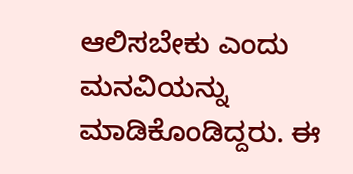ಆಲಿಸಬೇಕು ಎಂದು ಮನವಿಯನ್ನು ಮಾಡಿಕೊಂಡಿದ್ದರು. ಈ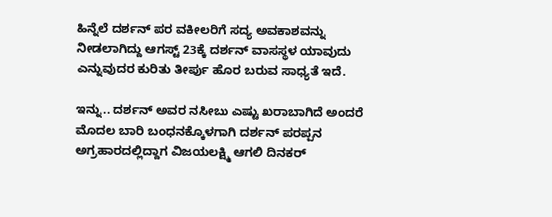ಹಿನ್ನೆಲೆ ದರ್ಶನ್ ಪರ ವಕೀಲರಿಗೆ ಸದ್ಯ ಅವಕಾಶವನ್ನು ನೀಡಲಾಗಿದ್ದು ಆಗಸ್ಟ್ 23ಕ್ಕೆ ದರ್ಶನ್ ವಾಸಸ್ಥಳ ಯಾವುದು ಎನ್ನುವುದರ ಕುರಿತು ತೀರ್ಪು ಹೊರ ಬರುವ ಸಾಧ್ಯತೆ ಇದೆ.

ಇನ್ನು.. ದರ್ಶನ್ ಅವರ ನಸೀಬು ಎಷ್ಟು ಖರಾಬಾಗಿದೆ ಅಂದರೆ ಮೊದಲ ಬಾರಿ ಬಂಧನಕ್ಕೊಳಗಾಗಿ ದರ್ಶನ್ ಪರಪ್ಪನ ಅಗ್ರಹಾರದಲ್ಲಿದ್ದಾಗ ವಿಜಯಲಕ್ಷ್ಮಿ ಆಗಲಿ ದಿನಕರ್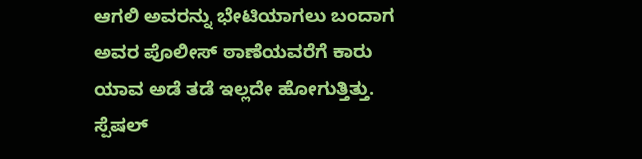ಆಗಲಿ ಅವರನ್ನು ಭೇಟಿಯಾಗಲು ಬಂದಾಗ ಅವರ ಪೊಲೀಸ್ ಠಾಣೆಯವರೆಗೆ ಕಾರು ಯಾವ ಅಡೆ ತಡೆ ಇಲ್ಲದೇ ಹೋಗುತ್ತಿತ್ತು. ಸ್ಪೆಷಲ್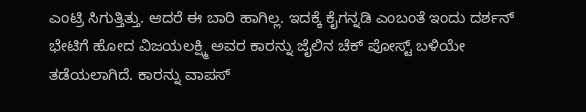ಎಂಟ್ರಿ ಸಿಗುತ್ತಿತ್ತು. ಆದರೆ ಈ ಬಾರಿ ಹಾಗಿಲ್ಲ. ಇದಕ್ಕೆ ಕೈಗನ್ನಡಿ ಎಂಬಂತೆ ಇಂದು ದರ್ಶನ್ ಭೇಟಿಗೆ ಹೋದ ವಿಜಯಲಕ್ಷ್ಮಿ ಅವರ ಕಾರನ್ನು ಜೈಲಿನ ಚೆಕ್ ಪೋಸ್ಟ್ ಬಳಿಯೇ ತಡೆಯಲಾಗಿದೆ. ಕಾರನ್ನು ವಾಪಸ್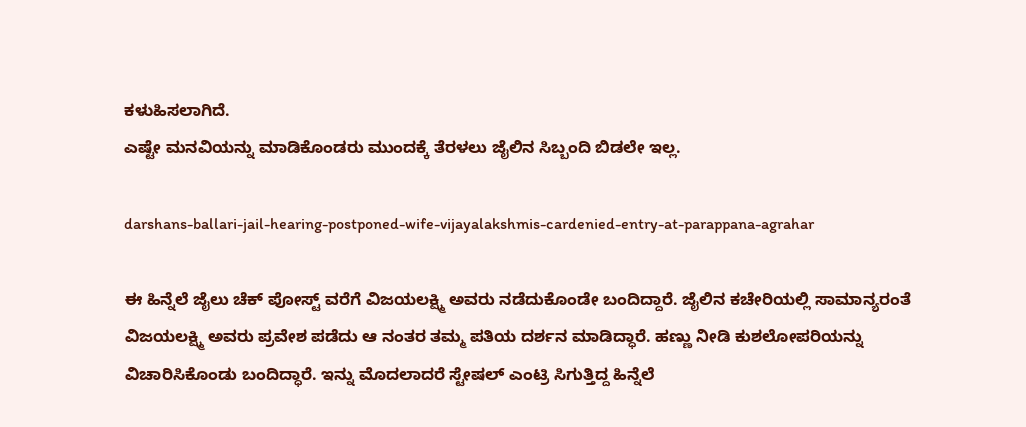ಕಳುಹಿಸಲಾಗಿದೆ.
ಎಷ್ಟೇ ಮನವಿಯನ್ನು ಮಾಡಿಕೊಂಡರು ಮುಂದಕ್ಕೆ ತೆರಳಲು ಜೈಲಿನ ಸಿಬ್ಬಂದಿ ಬಿಡಲೇ ಇಲ್ಲ.

darshans-ballari-jail-hearing-postponed-wife-vijayalakshmis-cardenied-entry-at-parappana-agrahar

ಈ ಹಿನ್ನೆಲೆ ಜೈಲು ಚೆಕ್‌ ಪೋಸ್ಟ್‌ ವರೆಗೆ ವಿಜಯಲಕ್ಷ್ಮಿ ಅವರು ನಡೆದುಕೊಂಡೇ ಬಂದಿದ್ದಾರೆ. ಜೈಲಿನ ಕಚೇರಿಯಲ್ಲಿ ಸಾಮಾನ್ಯರಂತೆ ವಿಜಯಲಕ್ಷ್ಮಿ ಅವರು ಪ್ರವೇಶ ಪಡೆದು ಆ ನಂತರ ತಮ್ಮ ಪತಿಯ ದರ್ಶನ ಮಾಡಿದ್ಧಾರೆ. ಹಣ್ಣು ನೀಡಿ ಕುಶಲೋಪರಿಯನ್ನು ವಿಚಾರಿಸಿಕೊಂಡು ಬಂದಿದ್ಧಾರೆ. ಇನ್ನು ಮೊದಲಾದರೆ ಸ್ಟೇಷಲ್ ಎಂಟ್ರಿ ಸಿಗುತ್ತಿದ್ದ ಹಿನ್ನೆಲೆ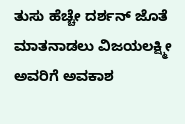ತುಸು ಹೆಚ್ಚೇ ದರ್ಶನ್ ಜೊತೆ ಮಾತನಾಡಲು ವಿಜಯಲಕ್ಷ್ಮೀ ಅವರಿಗೆ ಅವಕಾಶ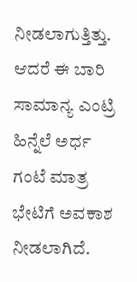ನೀಡಲಾಗುತ್ತಿತ್ತು. ಆದರೆ ಈ ಬಾರಿ ಸಾಮಾನ್ಯ ಎಂಟ್ರಿ ಹಿನ್ನೆಲೆ ಅರ್ಧ ಗಂಟೆ ಮಾತ್ರ ಭೇಟಿಗೆ ಅವಕಾಶ ನೀಡಲಾಗಿದೆ.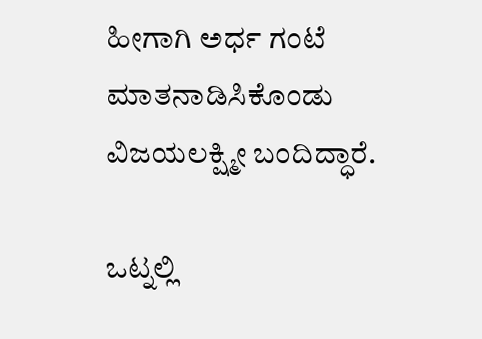ಹೀಗಾಗಿ ಅರ್ಧ ಗಂಟೆ ಮಾತನಾಡಿಸಿಕೊಂಡು ವಿಜಯಲಕ್ಷ್ಮೀ ಬಂದಿದ್ಧಾರೆ.

ಒಟ್ನಲ್ಲಿ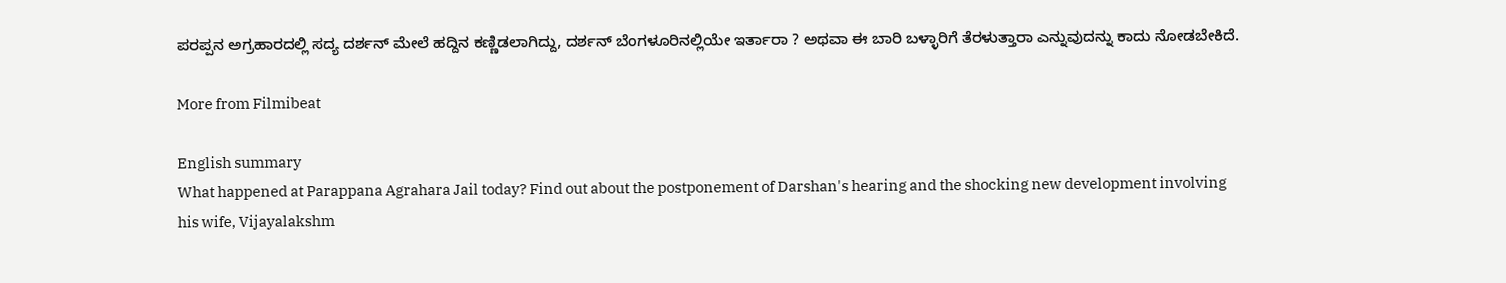ಪರಪ್ಪನ ಅಗ್ರಹಾರದಲ್ಲಿ ಸದ್ಯ ದರ್ಶನ್ ಮೇಲೆ ಹದ್ದಿನ ಕಣ್ಣಿಡಲಾಗಿದ್ದು, ದರ್ಶನ್ ಬೆಂಗಳೂರಿನಲ್ಲಿಯೇ ಇರ್ತಾರಾ ? ಅಥವಾ ಈ ಬಾರಿ ಬಳ್ಳಾರಿಗೆ ತೆರಳುತ್ತಾರಾ ಎನ್ನುವುದನ್ನು ಕಾದು ನೋಡಬೇಕಿದೆ.

More from Filmibeat

English summary
What happened at Parappana Agrahara Jail today? Find out about the postponement of Darshan's hearing and the shocking new development involving his wife, Vijayalakshm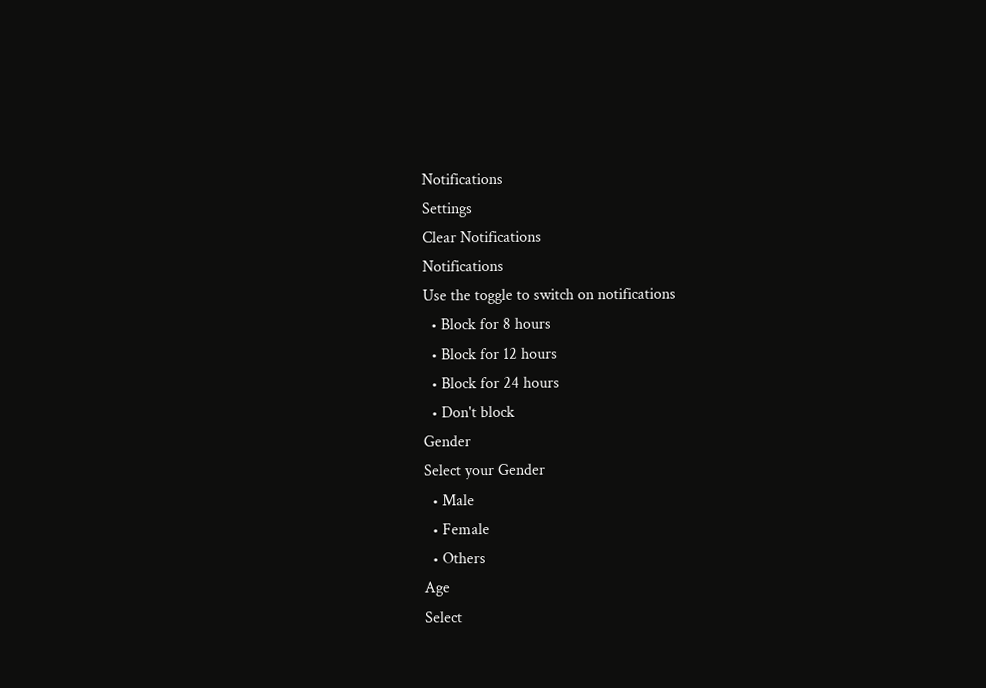Notifications
Settings
Clear Notifications
Notifications
Use the toggle to switch on notifications
  • Block for 8 hours
  • Block for 12 hours
  • Block for 24 hours
  • Don't block
Gender
Select your Gender
  • Male
  • Female
  • Others
Age
Select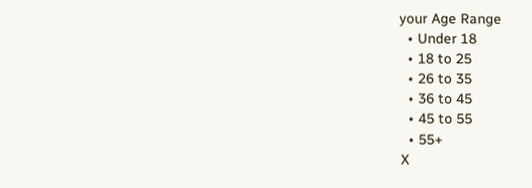your Age Range
  • Under 18
  • 18 to 25
  • 26 to 35
  • 36 to 45
  • 45 to 55
  • 55+
X